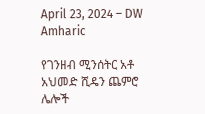April 23, 2024 – DW Amharic

የገንዘብ ሚንሰትር አቶ አህመድ ሺዴን ጨምሮ ሌሎች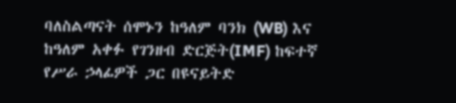ባለስልጣናት ሰሞኑን ከዓለም ባንክ (WB) እና ከዓለም አቀፉ የገንዘብ ድርጅት(IMF) ከፍተኛ የሥራ ኃላፊዎች ጋር በዩናይትድ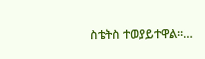ስቴትስ ተወያይተዋል።…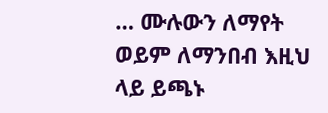… ሙሉውን ለማየት ወይም ለማንበብ እዚህ ላይ ይጫኑ